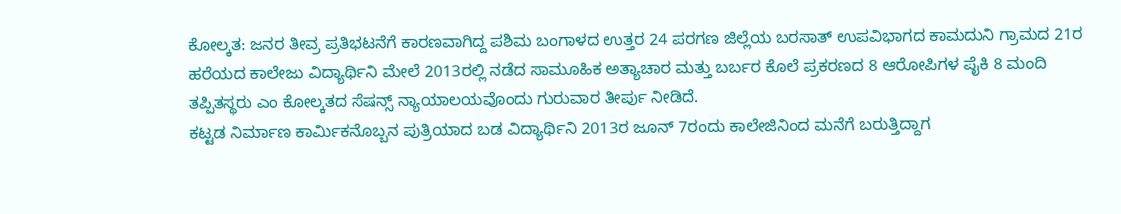ಕೋಲ್ಕತ: ಜನರ ತೀವ್ರ ಪ್ರತಿಭಟನೆಗೆ ಕಾರಣವಾಗಿದ್ದ ಪಶಿಮ ಬಂಗಾಳದ ಉತ್ತರ 24 ಪರಗಣ ಜಿಲ್ಲೆಯ ಬರಸಾತ್ ಉಪವಿಭಾಗದ ಕಾಮದುನಿ ಗ್ರಾಮದ 21ರ ಹರೆಯದ ಕಾಲೇಜು ವಿದ್ಯಾರ್ಥಿನಿ ಮೇಲೆ 2013ರಲ್ಲಿ ನಡೆದ ಸಾಮೂಹಿಕ ಅತ್ಯಾಚಾರ ಮತ್ತು ಬರ್ಬರ ಕೊಲೆ ಪ್ರಕರಣದ 8 ಆರೋಪಿಗಳ ಪೈಕಿ 8 ಮಂದಿ ತಪ್ಪಿತಸ್ಥರು ಎಂ ಕೋಲ್ಕತದ ಸೆಷನ್ಸ್ ನ್ಯಾಯಾಲಯವೊಂದು ಗುರುವಾರ ತೀರ್ಪು ನೀಡಿದೆ.
ಕಟ್ಟಡ ನಿರ್ಮಾಣ ಕಾರ್ಮಿಕನೊಬ್ಬನ ಪುತ್ರಿಯಾದ ಬಡ ವಿದ್ಯಾರ್ಥಿನಿ 2013ರ ಜೂನ್ 7ರಂದು ಕಾಲೇಜಿನಿಂದ ಮನೆಗೆ ಬರುತ್ತಿದ್ದಾಗ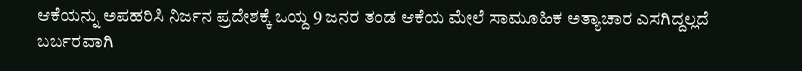ಆಕೆಯನ್ನು ಅಪಹರಿಸಿ ನಿರ್ಜನ ಪ್ರದೇಶಕ್ಕೆ ಒಯ್ದ 9 ಜನರ ತಂಡ ಆಕೆಯ ಮೇಲೆ ಸಾಮೂಹಿಕ ಅತ್ಯಾಚಾರ ಎಸಗಿದ್ದಲ್ಲದೆ ಬರ್ಬರವಾಗಿ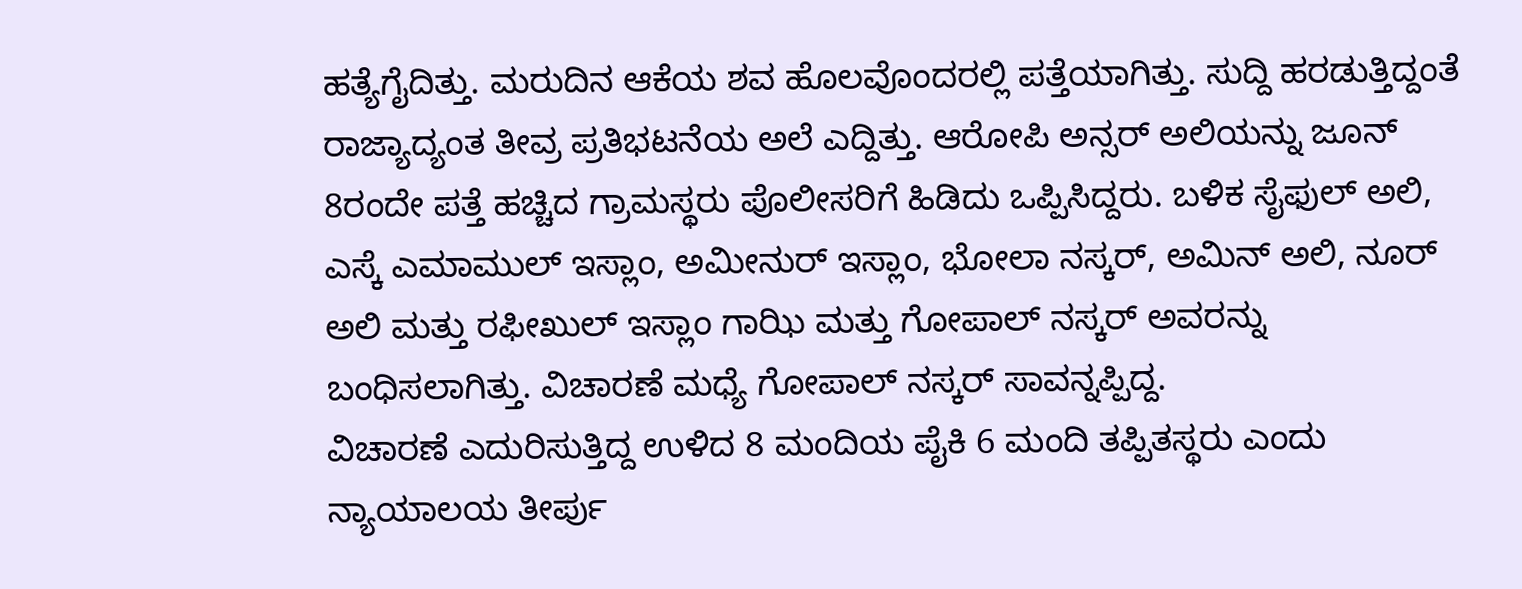ಹತ್ಯೆಗೈದಿತ್ತು. ಮರುದಿನ ಆಕೆಯ ಶವ ಹೊಲವೊಂದರಲ್ಲಿ ಪತ್ತೆಯಾಗಿತ್ತು. ಸುದ್ದಿ ಹರಡುತ್ತಿದ್ದಂತೆ ರಾಜ್ಯಾದ್ಯಂತ ತೀವ್ರ ಪ್ರತಿಭಟನೆಯ ಅಲೆ ಎದ್ದಿತ್ತು. ಆರೋಪಿ ಅನ್ಸರ್ ಅಲಿಯನ್ನು ಜೂನ್ 8ರಂದೇ ಪತ್ತೆ ಹಚ್ಚಿದ ಗ್ರಾಮಸ್ಥರು ಪೊಲೀಸರಿಗೆ ಹಿಡಿದು ಒಪ್ಪಿಸಿದ್ದರು. ಬಳಿಕ ಸೈಫುಲ್ ಅಲಿ, ಎಸ್ಕೆ ಎಮಾಮುಲ್ ಇಸ್ಲಾಂ, ಅಮೀನುರ್ ಇಸ್ಲಾಂ, ಭೋಲಾ ನಸ್ಕರ್, ಅಮಿನ್ ಅಲಿ, ನೂರ್ ಅಲಿ ಮತ್ತು ರಫೀಖುಲ್ ಇಸ್ಲಾಂ ಗಾಝಿ ಮತ್ತು ಗೋಪಾಲ್ ನಸ್ಕರ್ ಅವರನ್ನು ಬಂಧಿಸಲಾಗಿತ್ತು. ವಿಚಾರಣೆ ಮಧ್ಯೆ ಗೋಪಾಲ್ ನಸ್ಕರ್ ಸಾವನ್ನಪ್ಪಿದ್ದ.
ವಿಚಾರಣೆ ಎದುರಿಸುತ್ತಿದ್ದ ಉಳಿದ 8 ಮಂದಿಯ ಪೈಕಿ 6 ಮಂದಿ ತಪ್ಪಿತಸ್ಥರು ಎಂದು ನ್ಯಾಯಾಲಯ ತೀರ್ಪು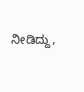ನೀಡಿದ್ದು,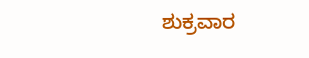ಶುಕ್ರವಾರ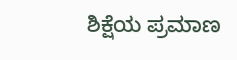ಶಿಕ್ಷೆಯ ಪ್ರಮಾಣ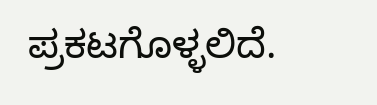ಪ್ರಕಟಗೊಳ್ಳಲಿದೆ.